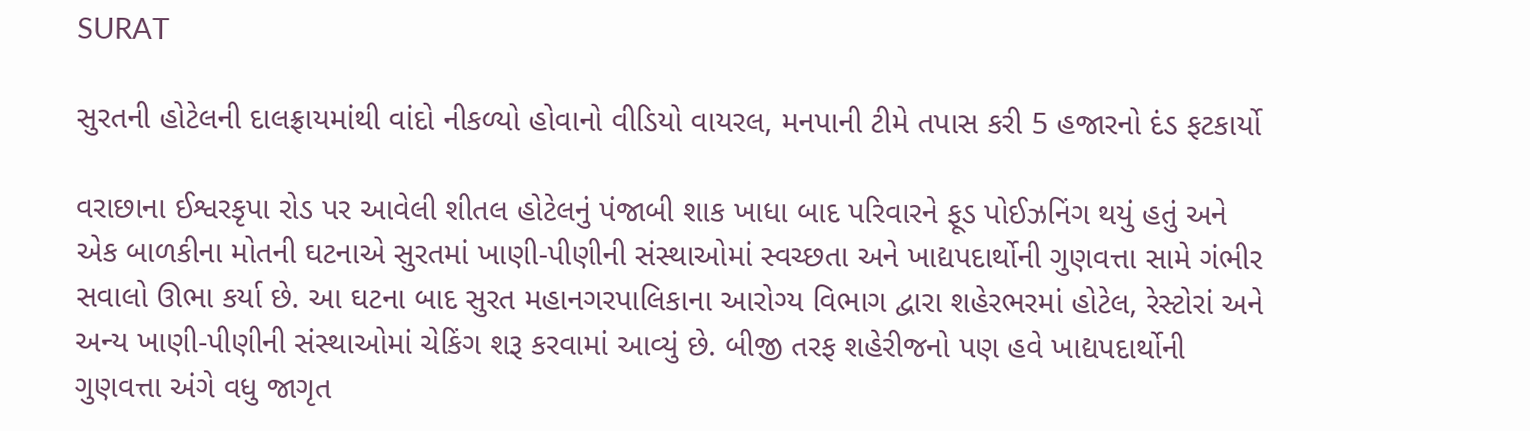SURAT

સુરતની હોટેલની દાલફ્રાયમાંથી વાંદો નીકળ્યો હોવાનો વીડિયો વાયરલ, મનપાની ટીમે તપાસ કરી 5 હજારનો દંડ ફટકાર્યો

વરાછાના ઈશ્વરકૃપા રોડ પર આવેલી શીતલ હોટેલનું પંજાબી શાક ખાધા બાદ પરિવારને ફૂડ પોઈઝનિંગ થયું હતું અને એક બાળકીના મોતની ઘટનાએ સુરતમાં ખાણી-પીણીની સંસ્થાઓમાં સ્વચ્છતા અને ખાદ્યપદાર્થોની ગુણવત્તા સામે ગંભીર સવાલો ઊભા કર્યા છે. આ ઘટના બાદ સુરત મહાનગરપાલિકાના આરોગ્ય વિભાગ દ્વારા શહેરભરમાં હોટેલ, રેસ્ટોરાં અને અન્ય ખાણી-પીણીની સંસ્થાઓમાં ચેકિંગ શરૂ કરવામાં આવ્યું છે. બીજી તરફ શહેરીજનો પણ હવે ખાદ્યપદાર્થોની ગુણવત્તા અંગે વધુ જાગૃત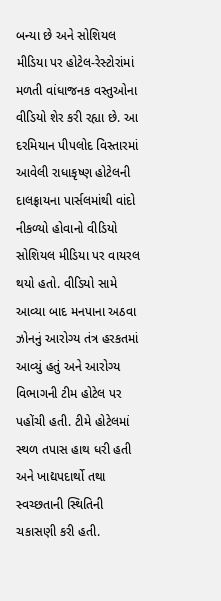બન્યા છે અને સોશિયલ મીડિયા પર હોટેલ-રેસ્ટોરાંમાં મળતી વાંધાજનક વસ્તુઓના વીડિયો શેર કરી રહ્યા છે. આ દરમિયાન પીપલોદ વિસ્તારમાં આવેલી રાધાકૃષ્ણ હોટેલની દાલફ્રાયના પાર્સલમાંથી વાંદો નીકળ્યો હોવાનો વીડિયો સોશિયલ મીડિયા પર વાયરલ થયો હતો. વીડિયો સામે આવ્યા બાદ મનપાના અઠવા ઝોનનું આરોગ્ય તંત્ર હરકતમાં આવ્યું હતું અને આરોગ્ય વિભાગની ટીમ હોટેલ પર પહોંચી હતી. ટીમે હોટેલમાં સ્થળ તપાસ હાથ ધરી હતી અને ખાદ્યપદાર્થો તથા સ્વચ્છતાની સ્થિતિની ચકાસણી કરી હતી.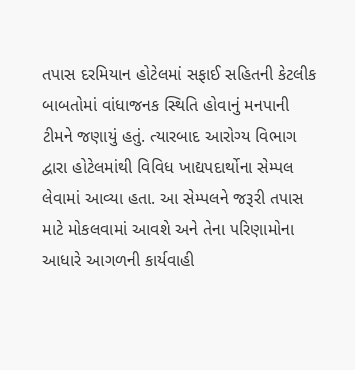તપાસ દરમિયાન હોટેલમાં સફાઈ સહિતની કેટલીક બાબતોમાં વાંધાજનક સ્થિતિ હોવાનું મનપાની ટીમને જણાયું હતું. ત્યારબાદ આરોગ્ય વિભાગ દ્વારા હોટેલમાંથી વિવિધ ખાદ્યપદાર્થોના સેમ્પલ લેવામાં આવ્યા હતા. આ સેમ્પલને જરૂરી તપાસ માટે મોકલવામાં આવશે અને તેના પરિણામોના આધારે આગળની કાર્યવાહી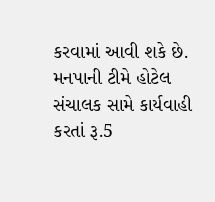કરવામાં આવી શકે છે. મનપાની ટીમે હોટેલ સંચાલક સામે કાર્યવાહી કરતાં રૂ.5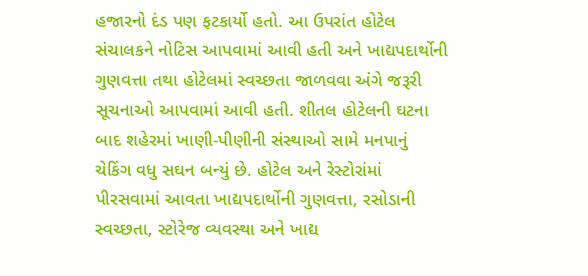હજારનો દંડ પણ ફટકાર્યો હતો. આ ઉપરાંત હોટેલ સંચાલકને નોટિસ આપવામાં આવી હતી અને ખાદ્યપદાર્થોની ગુણવત્તા તથા હોટેલમાં સ્વચ્છતા જાળવવા અંગે જરૂરી સૂચનાઓ આપવામાં આવી હતી. શીતલ હોટેલની ઘટના બાદ શહેરમાં ખાણી-પીણીની સંસ્થાઓ સામે મનપાનું ચેકિંગ વધુ સઘન બન્યું છે. હોટેલ અને રેસ્ટોરાંમાં પીરસવામાં આવતા ખાદ્યપદાર્થોની ગુણવત્તા, રસોડાની સ્વચ્છતા, સ્ટોરેજ વ્યવસ્થા અને ખાદ્ય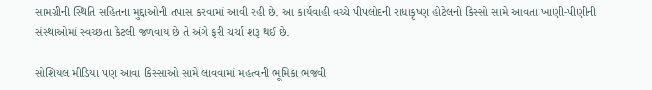સામગ્રીની સ્થિતિ સહિતના મુદ્દાઓની તપાસ કરવામાં આવી રહી છે. આ કાર્યવાહી વચ્ચે પીપલોદની રાધાકૃષ્ણ હોટેલનો કિસ્સો સામે આવતા ખાણી-પીણીની સંસ્થાઓમાં સ્વચ્છતા કેટલી જળવાય છે તે અંગે ફરી ચર્ચા શરૂ થઈ છે.

સોશિયલ મીડિયા પણ આવા કિસ્સાઓ સામે લાવવામાં મહત્વની ભૂમિકા ભજવી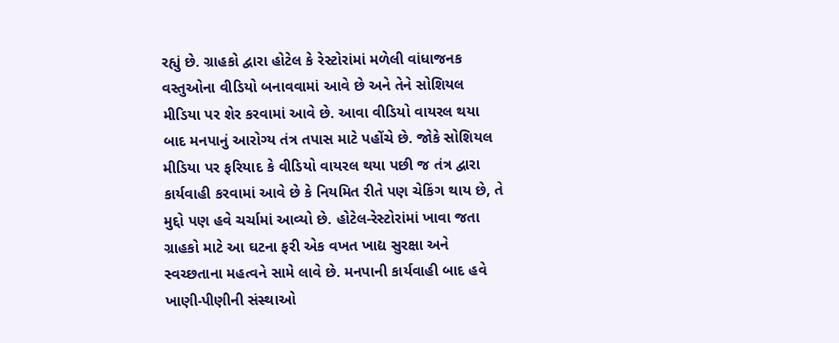રહ્યું છે. ગ્રાહકો દ્વારા હોટેલ કે રેસ્ટોરાંમાં મળેલી વાંધાજનક વસ્તુઓના વીડિયો બનાવવામાં આવે છે અને તેને સોશિયલ મીડિયા પર શેર કરવામાં આવે છે. આવા વીડિયો વાયરલ થયા બાદ મનપાનું આરોગ્ય તંત્ર તપાસ માટે પહોંચે છે. જોકે સોશિયલ મીડિયા પર ફરિયાદ કે વીડિયો વાયરલ થયા પછી જ તંત્ર દ્વારા કાર્યવાહી કરવામાં આવે છે કે નિયમિત રીતે પણ ચેકિંગ થાય છે, તે મુદ્દો પણ હવે ચર્ચામાં આવ્યો છે. હોટેલ-રેસ્ટોરાંમાં ખાવા જતા ગ્રાહકો માટે આ ઘટના ફરી એક વખત ખાદ્ય સુરક્ષા અને સ્વચ્છતાના મહત્વને સામે લાવે છે. મનપાની કાર્યવાહી બાદ હવે ખાણી-પીણીની સંસ્થાઓ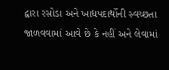દ્વારા રસોડા અને ખાદ્યપદાર્થોની સ્વચ્છતા જાળવવામાં આવે છે કે નહીં અને લેવામાં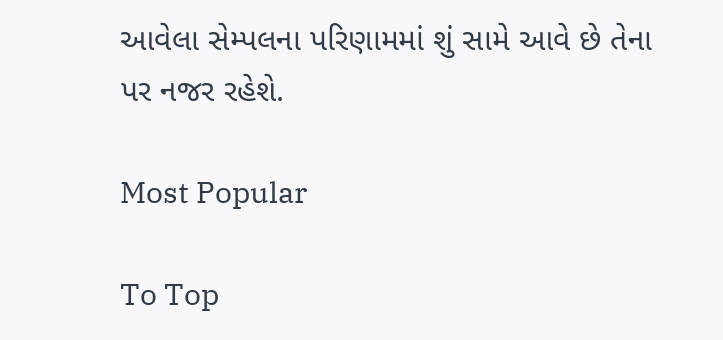આવેલા સેમ્પલના પરિણામમાં શું સામે આવે છે તેના પર નજર રહેશે.

Most Popular

To Top